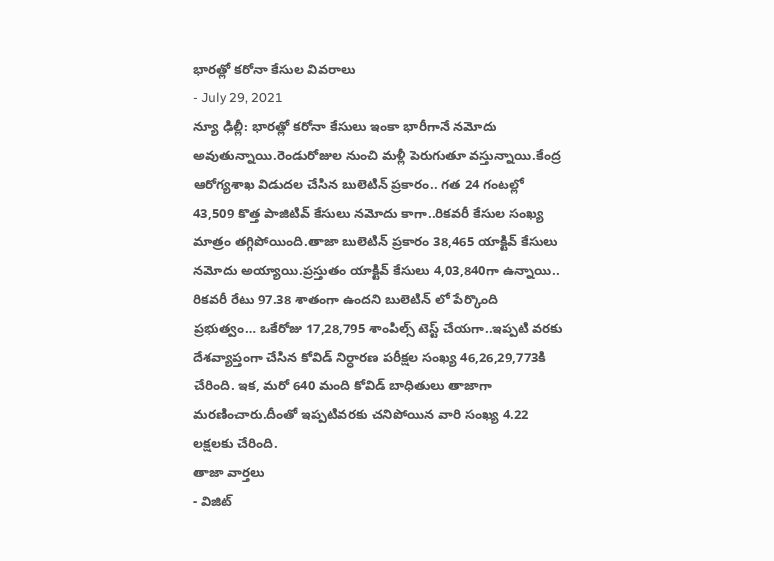భారత్లో కరోనా కేసుల వివరాలు
- July 29, 2021
న్యూ ఢిల్లీ: భారత్లో కరోనా కేసులు ఇంకా భారీగానే నమోదు అవుతున్నాయి.రెండురోజుల నుంచి మళ్లీ పెరుగుతూ వస్తున్నాయి.కేంద్ర ఆరోగ్యశాఖ విడుదల చేసిన బులెటిన్ ప్రకారం.. గత 24 గంటల్లో 43,509 కొత్త పాజిటివ్ కేసులు నమోదు కాగా..రికవరీ కేసుల సంఖ్య మాత్రం తగ్గిపోయింది.తాజా బులెటిన్ ప్రకారం 38,465 యాక్టివ్ కేసులు నమోదు అయ్యాయి.ప్రస్తుతం యాక్టివ్ కేసులు 4,03,840గా ఉన్నాయి.. రికవరీ రేటు 97.38 శాతంగా ఉందని బులెటిన్ లో పేర్కొంది ప్రభుత్వం… ఒకేరోజు 17,28,795 శాంపిల్స్ టెస్ట్ చేయగా..ఇప్పటి వరకు దేశవ్యాప్తంగా చేసిన కోవిడ్ నిర్ధారణ పరీక్షల సంఖ్య 46,26,29,773కి చేరింది. ఇక, మరో 640 మంది కోవిడ్ బాధితులు తాజాగా మరణించారు.దీంతో ఇప్పటివరకు చనిపోయిన వారి సంఖ్య 4.22 లక్షలకు చేరింది.
తాజా వార్తలు
- విజిట్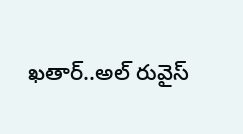ఖతార్..అల్ రువైస్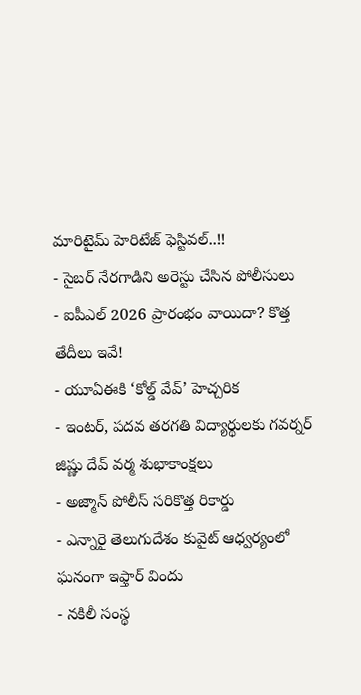మారిటైమ్ హెరిటేజ్ ఫెస్టివల్..!!
- సైబర్ నేరగాడిని అరెస్టు చేసిన పోలీసులు
- ఐపీఎల్ 2026 ప్రారంభం వాయిదా? కొత్త తేదీలు ఇవే!
- యూఏఈకి ‘కోల్డ్ వేవ్’ హెచ్చరిక
- ఇంటర్, పదవ తరగతి విద్యార్థులకు గవర్నర్ జిష్ణు దేవ్ వర్మ శుభాకాంక్షలు
- అజ్మాన్ పోలీస్ సరికొత్త రికార్డు
- ఎన్నారై తెలుగుదేశం కువైట్ ఆధ్వర్యంలో ఘనంగా ఇఫ్తార్ విందు
- నకిలీ సంస్థ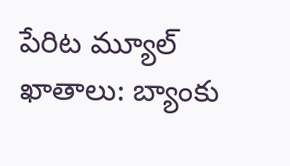పేరిట మ్యూల్ ఖాతాలు: బ్యాంకు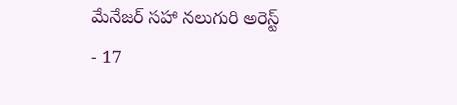మేనేజర్ సహా నలుగురి అరెస్ట్
- 17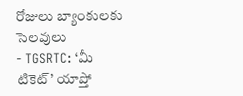రోజులు బ్యాంకులకు సెలవులు
- TGSRTC: ‘మీ టికెట్’ యాప్తో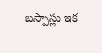బస్పాస్లు ఇక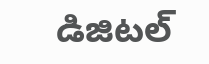డిజిటల్